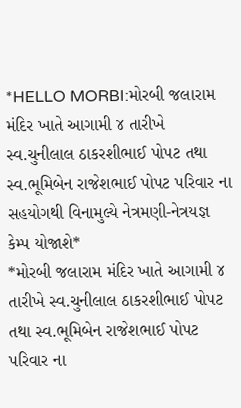*HELLO MORBI:મોરબી જલારામ મંદિર ખાતે આગામી ૪ તારીખે સ્વ.ચુનીલાલ ઠાકરશીભાઈ પોપટ તથા સ્વ.ભૂમિબેન રાજેશભાઈ પોપટ પરિવાર ના સહયોગથી વિનામુલ્યે નેત્રમણી-નેત્રયજ્ઞ કેમ્પ યોજાશે*
*મોરબી જલારામ મંદિર ખાતે આગામી ૪ તારીખે સ્વ.ચુનીલાલ ઠાકરશીભાઈ પોપટ તથા સ્વ.ભૂમિબેન રાજેશભાઈ પોપટ પરિવાર ના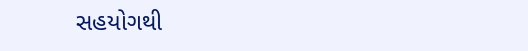સહયોગથી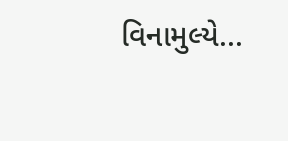વિનામુલ્યે...